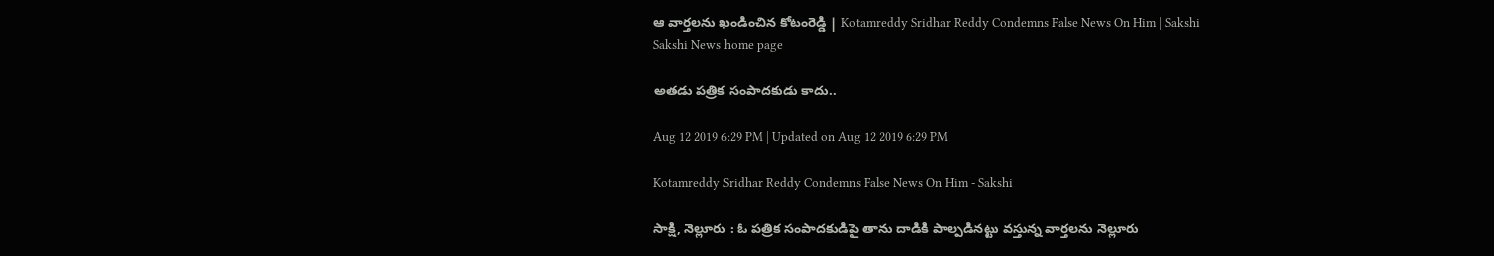ఆ వార్తలను ఖండించిన కోటంరెడ్డి | Kotamreddy Sridhar Reddy Condemns False News On Him | Sakshi
Sakshi News home page

అతడు పత్రిక సంపాదకుడు కాదు..

Aug 12 2019 6:29 PM | Updated on Aug 12 2019 6:29 PM

Kotamreddy Sridhar Reddy Condemns False News On Him - Sakshi

సాక్షి, నెల్లూరు : ఓ పత్రిక సంపాదకుడిపై తాను దాడికి పాల్పడినట్టు వస్తున్న వార్తలను నెల్లూరు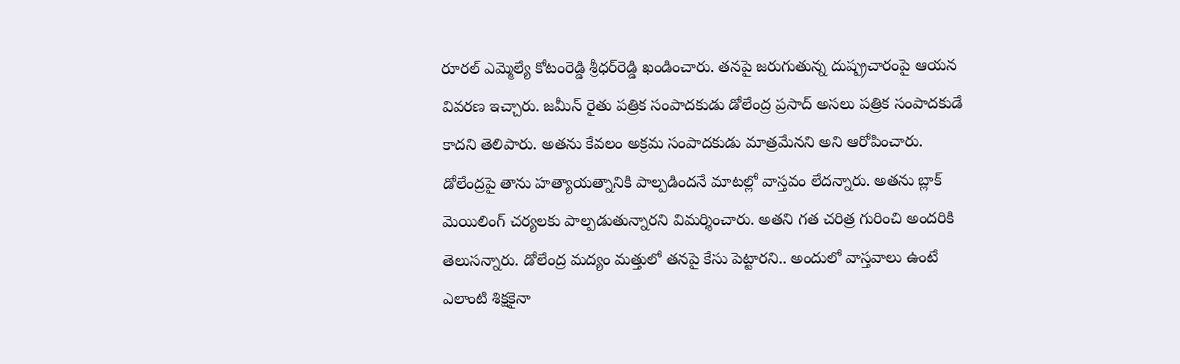రూరల్ ఎమ్మెల్యే కోటంరెడ్డి శ్రీధర్‌రెడ్డి ఖండించారు. తనపై జరుగుతున్న దుష్ప్రచారంపై ఆయన వివరణ ఇచ్చారు. జమీన్‌ రైతు పత్రిక సంపాదకుడు డోలేంద్ర ప్రసాద్‌ అసలు పత్రిక సంపాదకుడే కాదని తెలిపారు. అతను కేవలం అక్రమ సంపాదకుడు మాత్రమేనని అని ఆరోపించారు. డోలేంద్రపై తాను హత్యాయత్నానికి పాల్పడిందనే మాటల్లో వాస్తవం లేదన్నారు. అతను బ్లాక్‌ మెయిలింగ్‌ చర్యలకు పాల్పడుతున్నారని విమర్శించారు. అతని గత చరిత్ర గురించి అందరికి తెలుసన్నారు. డోలేంద్ర మద్యం మత్తులో తనపై కేసు పెట్టారని.. అందులో వాస్తవాలు ఉంటే ఎలాంటి శిక్షకైనా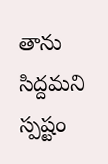తాను సిద్దమని స్పష్టం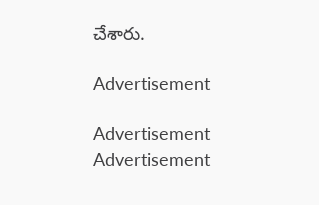చేశారు.

Advertisement

Advertisement
Advertisement